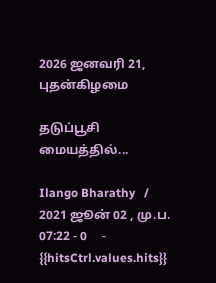2026 ஜனவரி 21, புதன்கிழமை

தடுப்பூசி மையத்தில்...

Ilango Bharathy   / 2021 ஜூன் 02 , மு.ப. 07:22 - 0     - {{hitsCtrl.values.hits}}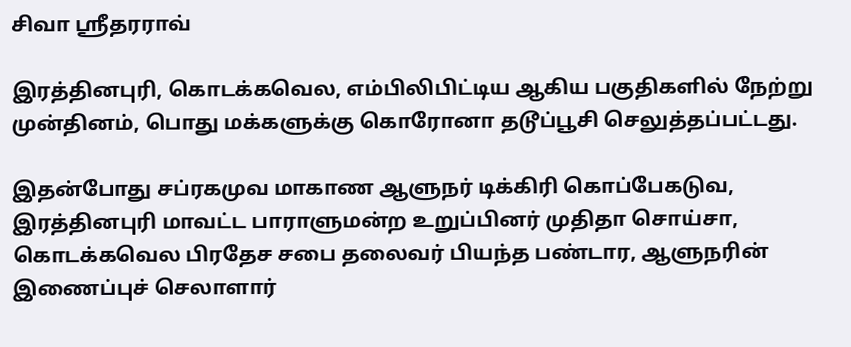சிவா ஸ்ரீதரராவ்

இரத்தினபுரி, கொடக்கவெல, எம்பிலிபிட்டிய ஆகிய பகுதிகளில் நேற்று முன்தினம், பொது மக்களுக்கு கொரோனா தடூப்பூசி செலுத்தப்பட்டது.

இதன்போது சப்ரகமுவ மாகாண ஆளுநர் டிக்கிரி கொப்பேகடுவ, இரத்தினபுரி மாவட்ட பாராளுமன்ற உறுப்பினர் முதிதா சொய்சா, கொடக்கவெல பிரதேச சபை தலைவர் பியந்த பண்டார, ஆளுநரின் இணைப்புச் செலாளார்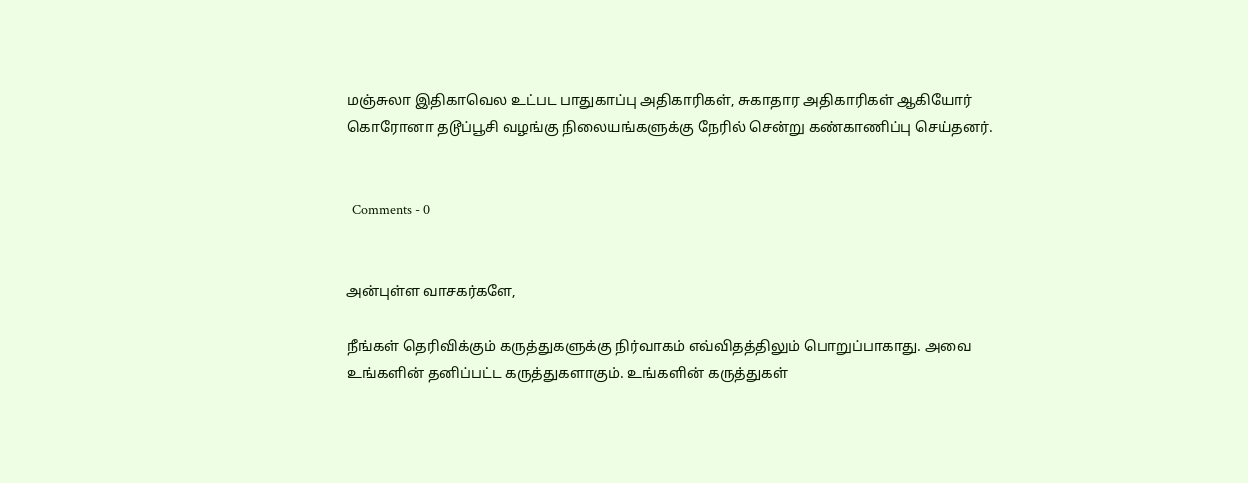மஞ்சுலா இதிகாவெல உட்பட பாதுகாப்பு அதிகாரிகள், சுகாதார அதிகாரிகள் ஆகியோர் கொரோனா தடூப்பூசி வழங்கு நிலையங்களுக்கு நேரில் சென்று கண்காணிப்பு செய்தனர்.


  Comments - 0


அன்புள்ள வாசகர்களே,

நீங்கள் தெரிவிக்கும் கருத்துகளுக்கு நிர்வாகம் எவ்விதத்திலும் பொறுப்பாகாது. அவை உங்களின் தனிப்பட்ட கருத்துகளாகும். உங்களின் கருத்துகள்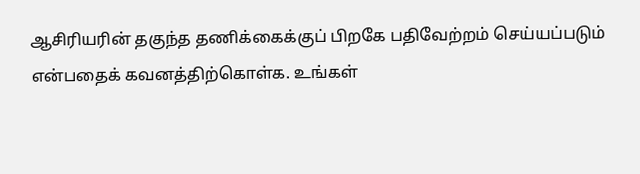ஆசிரியரின் தகுந்த தணிக்கைக்குப் பிறகே பதிவேற்றம் செய்யப்படும் என்பதைக் கவனத்திற்கொள்க. உங்கள்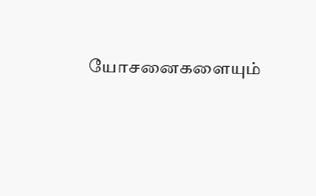யோசனைகளையும்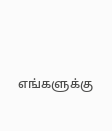எங்களுக்கு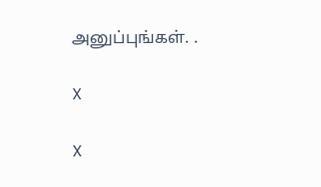அனுப்புங்கள். .

X

X